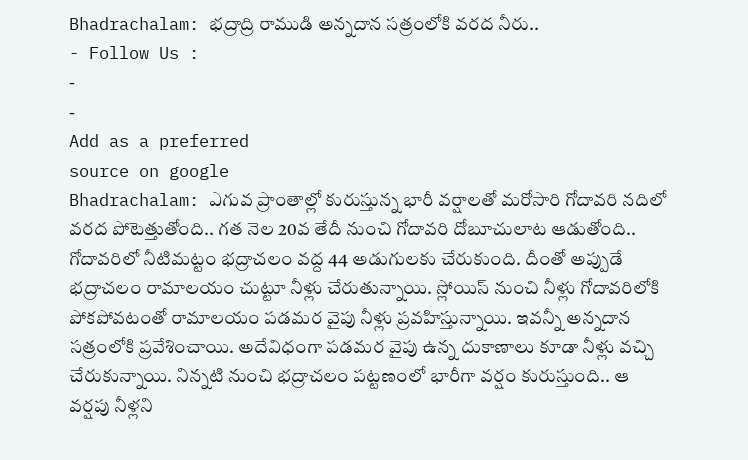Bhadrachalam: భద్రాద్రి రాముడి అన్నదాన సత్రంలోకి వరద నీరు..
- Follow Us :
-
-
Add as a preferred
source on google
Bhadrachalam: ఎగువ ప్రాంతాల్లో కురుస్తున్న భారీ వర్షాలతో మరోసారి గోదావరి నదిలో వరద పోటెత్తుతోంది.. గత నెల 20వ తేదీ నుంచి గోదావరి దోబూచులాట ఆడుతోంది.. గోదావరిలో నీటిమట్టం భద్రాచలం వద్ద 44 అడుగులకు చేరుకుంది. దీంతో అప్పుడే భద్రాచలం రామాలయం చుట్టూ నీళ్లు చేరుతున్నాయి. స్లోయిస్ నుంచి నీళ్లు గోదావరిలోకి పోకపోవటంతో రామాలయం పడమర వైపు నీళ్లు ప్రవహిస్తున్నాయి. ఇవన్నీ అన్నదాన సత్రంలోకి ప్రవేశించాయి. అదేవిధంగా పడమర వైపు ఉన్న దుకాణాలు కూడా నీళ్లు వచ్చి చేరుకున్నాయి. నిన్నటి నుంచి భద్రాచలం పట్టణంలో భారీగా వర్షం కురుస్తుంది.. ఆ వర్షపు నీళ్లని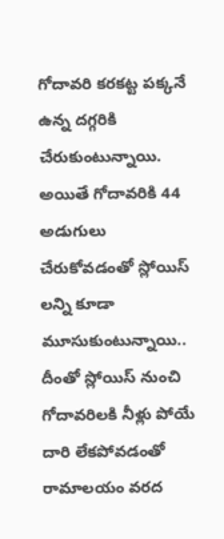గోదావరి కరకట్ట పక్కనే ఉన్న దగ్గరికి చేరుకుంటున్నాయి.
అయితే గోదావరికి 44 అడుగులు చేరుకోవడంతో స్లోయిస్ లన్ని కూడా మూసుకుంటున్నాయి.. దీంతో స్లోయిస్ నుంచి గోదావరిలకి నీళ్లు పోయే దారి లేకపోవడంతో రామాలయం వరద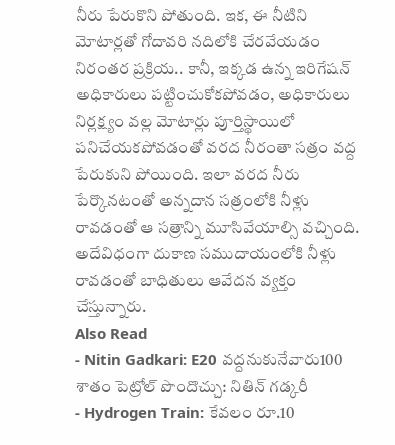నీరు పేరుకొని పోతుంది. ఇక, ఈ నీటిని మోటార్లతో గోదావరి నదిలోకి చేరవేయడం నిరంతర ప్రక్రియ.. కానీ, ఇక్కడ ఉన్న ఇరిగేషన్ అధికారులు పట్టించుకోకపోవడం, అధికారులు నిర్లక్ష్యం వల్ల మోటార్లు పూర్తిస్థాయిలో పనిచేయకపోవడంతో వరద నీరంతా సత్రం వద్ద పేరుకుని పోయింది. ఇలా వరద నీరు పేర్కొనటంతో అన్నదాన సత్రంలోకి నీళ్లు రావడంతో ఆ సత్రాన్ని మూసివేయాల్సి వచ్చింది. అదేవిధంగా దుకాణ సముదాయంలోకి నీళ్లు రావడంతో బాధితులు ఆవేదన వ్యక్తం చేస్తున్నారు.
Also Read
- Nitin Gadkari: E20 వద్దనుకునేవారు100 శాతం పెట్రోల్ పొందొచ్చు: నితిన్ గడ్కరీ
- Hydrogen Train: కేవలం రూ.10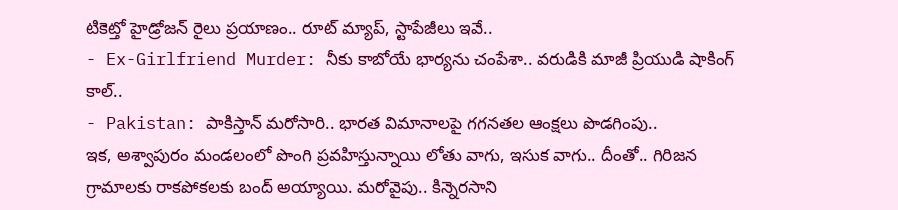టికెట్తో హైడ్రోజన్ రైలు ప్రయాణం.. రూట్ మ్యాప్, స్టాపేజీలు ఇవే..
- Ex-Girlfriend Murder: నీకు కాబోయే భార్యను చంపేశా.. వరుడికి మాజీ ప్రియుడి షాకింగ్ కాల్..
- Pakistan: పాకిస్తాన్ మరోసారి.. భారత విమానాలపై గగనతల ఆంక్షలు పొడగింపు..
ఇక, అశ్వాపురం మండలంలో పొంగి ప్రవహిస్తున్నాయి లోతు వాగు, ఇసుక వాగు.. దీంతో.. గిరిజన గ్రామాలకు రాకపోకలకు బంద్ అయ్యాయి. మరోవైపు.. కిన్నెరసాని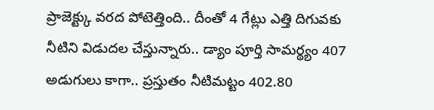ప్రాజెక్ట్కు వరద పోటెత్తింది.. దీంతో 4 గేట్లు ఎత్తి దిగువకు నీటిని విడుదల చేస్తున్నారు.. డ్యాం పూర్తి సామర్థ్యం 407 అడుగులు కాగా.. ప్రస్తుతం నీటిమట్టం 402.80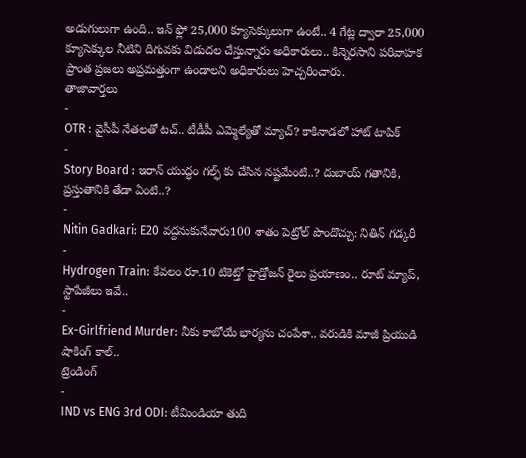అడుగులుగా ఉంది.. ఇన్ ఫ్లో 25,000 క్యూసెక్కులుగా ఉంటే.. 4 గేట్ల ద్వారా 25,000 క్యూసెక్కుల నీటిని దిగువకు విడుదల చేస్తున్నారు అధికారులు.. కిన్నెరసాని పరివాహక ప్రాంత ప్రజలు అప్రమత్తంగా ఉండాలని అధికారులు హెచ్చరించారు.
తాజావార్తలు
-
OTR : వైసీపీ నేతలతో టచ్.. టీడీపీ ఎమ్మెల్యేతో మ్యాచ్? కాకినాడలో హాట్ టాపిక్
-
Story Board : ఇరాన్ యుద్ధం గల్ఫ్ కు చేసిన నష్టమేంటి..? దుబాయ్ గతానికి, ప్రస్తుతానికి తేడా ఏంటి..?
-
Nitin Gadkari: E20 వద్దనుకునేవారు100 శాతం పెట్రోల్ పొందొచ్చు: నితిన్ గడ్కరీ
-
Hydrogen Train: కేవలం రూ.10 టికెట్తో హైడ్రోజన్ రైలు ప్రయాణం.. రూట్ మ్యాప్, స్టాపేజీలు ఇవే..
-
Ex-Girlfriend Murder: నీకు కాబోయే భార్యను చంపేశా.. వరుడికి మాజీ ప్రియుడి షాకింగ్ కాల్..
ట్రెండింగ్
-
IND vs ENG 3rd ODI: టీమిండియా తుది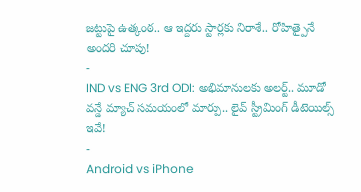జట్టుపై ఉత్కంఠ.. ఆ ఇద్దరు స్టార్లకు నిరాశే.. రోహిత్పైనే అందరి చూపు!
-
IND vs ENG 3rd ODI: అభిమానులకు అలర్ట్.. మూడో వన్డే మ్యాచ్ సమయంలో మార్పు.. లైవ్ స్ట్రీమింగ్ డీటెయిల్స్ ఇవే!
-
Android vs iPhone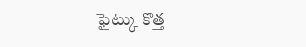ఫైట్కు కొత్త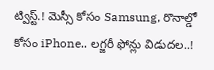ట్విస్ట్.! మెస్సీ కోసం Samsung, రొనాల్డో కోసం iPhone.. లగ్జరీ ఫోన్లు విడుదల..!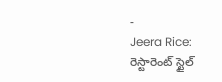-
Jeera Rice: రెస్టారెంట్ స్టైల్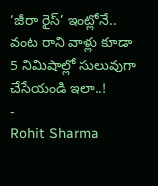‘జీరా రైస్’ ఇంట్లోనే.. వంట రాని వాళ్లు కూడా 5 నిమిషాల్లో సులువుగా చేసేయండి ఇలా..!
-
Rohit Sharma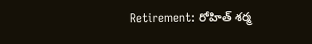Retirement: రోహిత్ శర్మ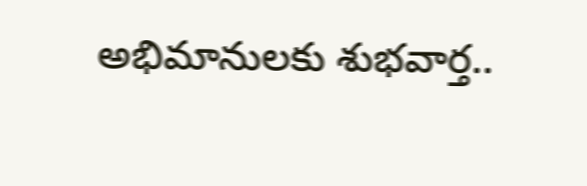అభిమానులకు శుభవార్త..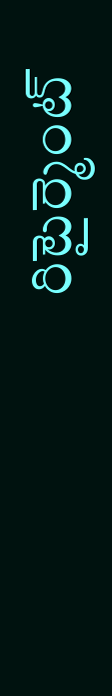రిటైర్మెంట్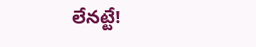లేనట్టే!